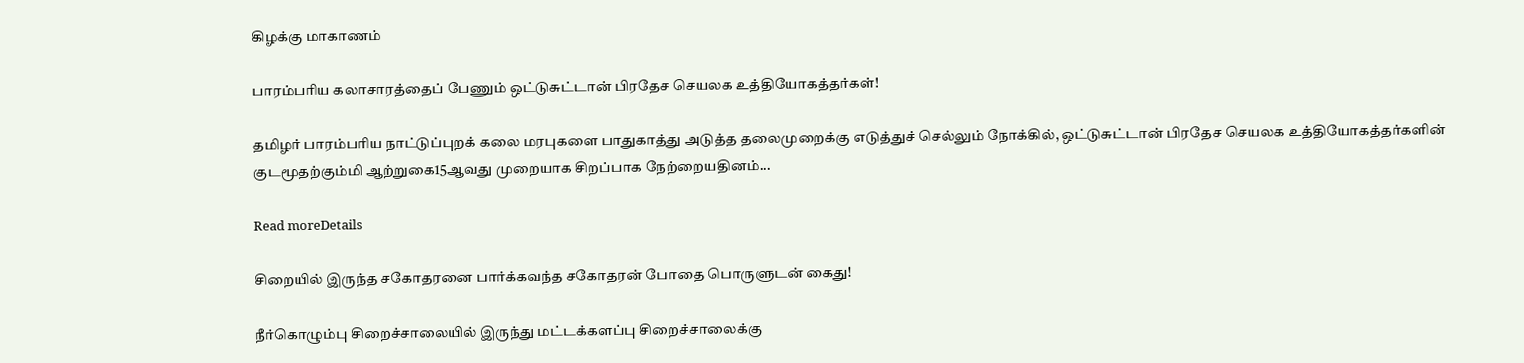கிழக்கு மாகாணம்

பாரம்பரிய கலாசாரத்தைப் பேணும் ஒட்டுசுட்டான் பிரதேச செயலக உத்தியோகத்தர்கள்!

தமிழர் பாரம்பரிய நாட்டுப்புறக் கலை மரபுகளை பாதுகாத்து அடுத்த தலைமுறைக்கு எடுத்துச் செல்லும் நோக்கில், ஒட்டுசுட்டான் பிரதேச செயலக உத்தியோகத்தர்களின் குடமூதற்கும்மி ஆற்றுகை15ஆவது முறையாக சிறப்பாக நேற்றையதினம்...

Read moreDetails

சிறையில் இருந்த சகோதரனை பார்க்கவந்த சகோதரன் போதை பொருளுடன் கைது!

நீர்கொழும்பு சிறைச்சாலையில் இருந்து மட்டக்களப்பு சிறைச்சாலைக்கு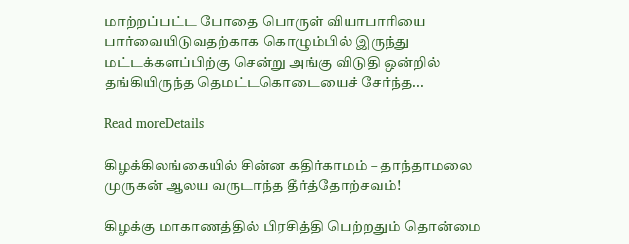மாற்றப்பட்ட போதை பொருள் வியாபாரியை பார்வையிடுவதற்காக கொழும்பில் இருந்து மட்டக்களப்பிற்கு சென்று அங்கு விடுதி ஒன்றில் தங்கியிருந்த தெமட்டகொடையைச் சேர்ந்த...

Read moreDetails

கிழக்கிலங்கையில் சின்ன கதிர்காமம் – தாந்தாமலை முருகன் ஆலய வருடாந்த தீர்த்தோற்சவம்!

கிழக்கு மாகாணத்தில் பிரசித்தி பெற்றதும் தொன்மை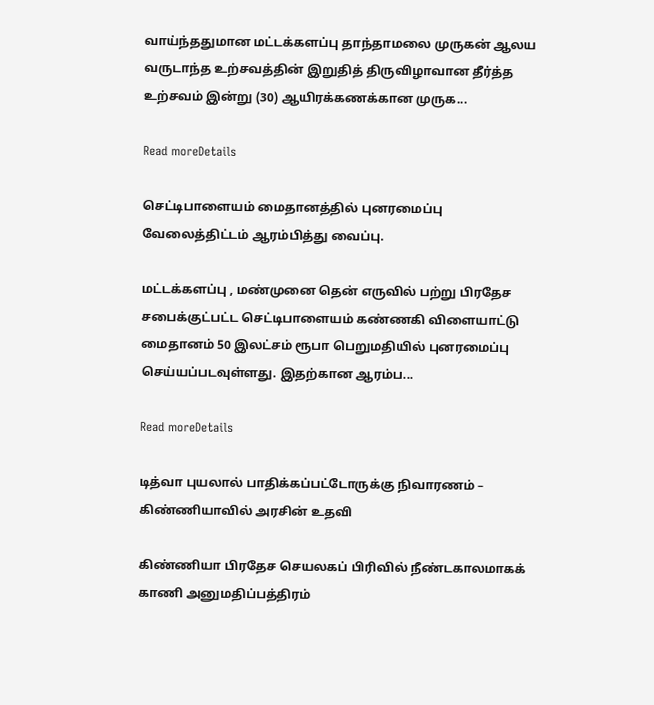வாய்ந்ததுமான மட்டக்களப்பு தாந்தாமலை முருகன் ஆலய வருடாந்த உற்சவத்தின் இறுதித் திருவிழாவான தீர்த்த உற்சவம் இன்று (30) ஆயிரக்கணக்கான முருக...

Read moreDetails

செட்டிபாளையம் மைதானத்தில் புனரமைப்பு வேலைத்திட்டம் ஆரம்பித்து வைப்பு.

மட்டக்களப்பு , மண்முனை தென் எருவில் பற்று பிரதேச சபைக்குட்பட்ட செட்டிபாளையம் கண்ணகி விளையாட்டு மைதானம் 50 இலட்சம் ரூபா பெறுமதியில் புனரமைப்பு செய்யப்படவுள்ளது. இதற்கான ஆரம்ப...

Read moreDetails

டித்வா புயலால் பாதிக்கப்பட்டோருக்கு நிவாரணம் – கிண்ணியாவில் அரசின் உதவி

கிண்ணியா பிரதேச செயலகப் பிரிவில் நீண்டகாலமாகக் காணி அனுமதிப்பத்திரம்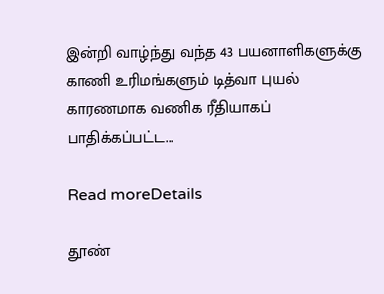இன்றி வாழ்ந்து வந்த 43 பயனாளிகளுக்கு காணி உரிமங்களும் டித்வா புயல் காரணமாக வணிக ரீதியாகப் பாதிக்கப்பட்ட...

Read moreDetails

தூண்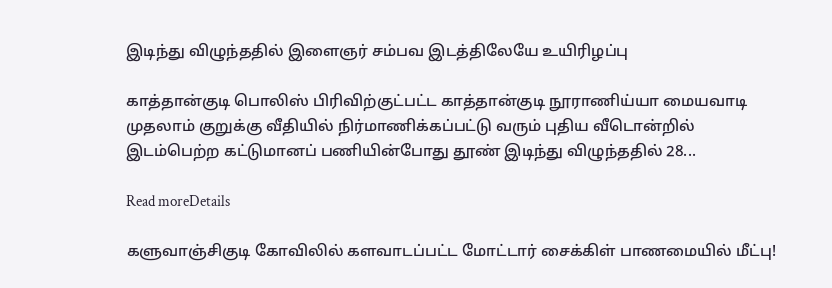இடிந்து விழுந்ததில் இளைஞர் சம்பவ இடத்திலேயே உயிரிழப்பு

காத்தான்குடி பொலிஸ் பிரிவிற்குட்பட்ட காத்தான்குடி நூராணிய்யா மையவாடி முதலாம் குறுக்கு வீதியில் நிர்மாணிக்கப்பட்டு வரும் புதிய வீடொன்றில் இடம்பெற்ற கட்டுமானப் பணியின்போது தூண் இடிந்து விழுந்ததில் 28...

Read moreDetails

களுவாஞ்சிகுடி கோவிலில் களவாடப்பட்ட மோட்டார் சைக்கிள் பாணமையில் மீட்பு!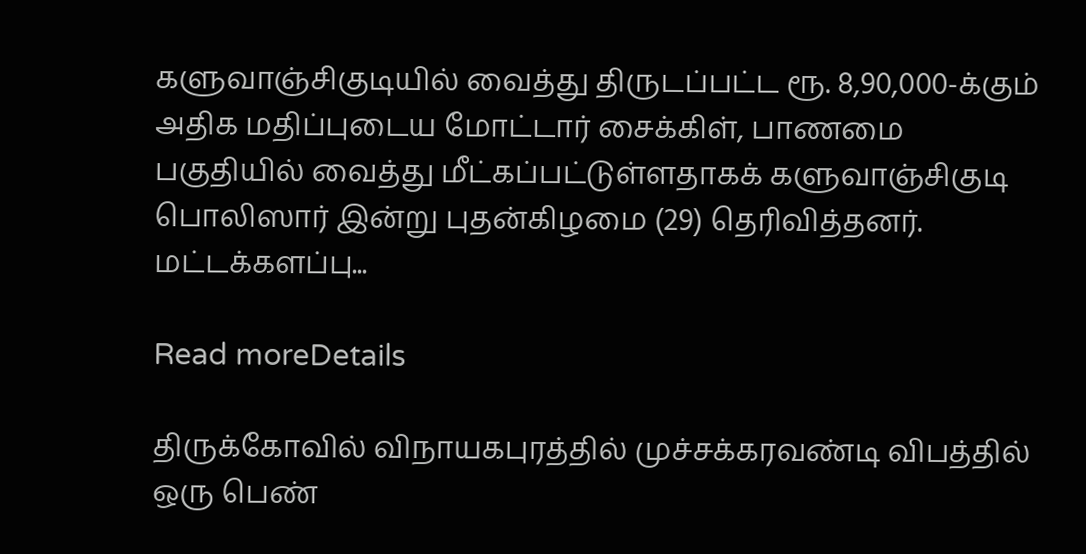களுவாஞ்சிகுடியில் வைத்து திருடப்பட்ட ரூ. 8,90,000-க்கும் அதிக மதிப்புடைய மோட்டார் சைக்கிள், பாணமை பகுதியில் வைத்து மீட்கப்பட்டுள்ளதாகக் களுவாஞ்சிகுடி பொலிஸார் இன்று புதன்கிழமை (29) தெரிவித்தனர். மட்டக்களப்பு...

Read moreDetails

திருக்கோவில் விநாயகபுரத்தில் முச்சக்கரவண்டி விபத்தில் ஒரு பெண்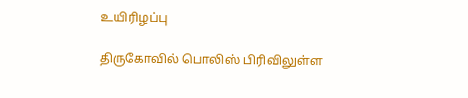உயிரிழப்பு

திருகோவில் பொலிஸ் பிரிவிலுள்ள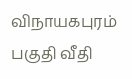விநாயகபுரம் பகுதி வீதி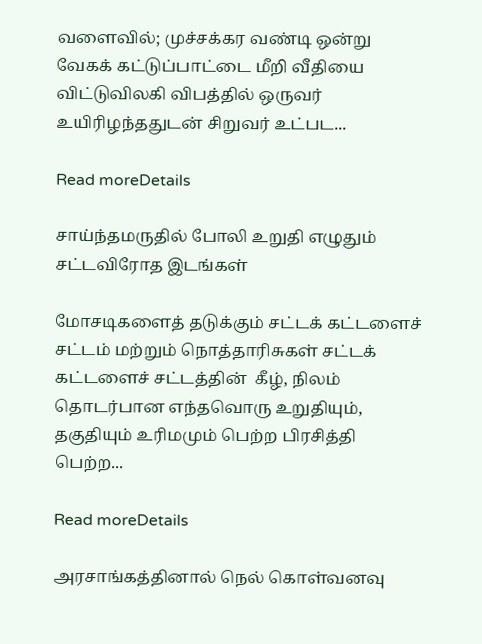வளைவில்; முச்சக்கர வண்டி ஒன்று வேகக் கட்டுப்பாட்டை மீறி வீதியை விட்டுவிலகி விபத்தில் ஒருவர் உயிரிழந்ததுடன் சிறுவர் உட்பட...

Read moreDetails

சாய்ந்தமருதில் போலி உறுதி எழுதும் சட்டவிரோத இடங்கள்

மோசடிகளைத் தடுக்கும் சட்டக் கட்டளைச் சட்டம் மற்றும் நொத்தாரிசுகள் சட்டக் கட்டளைச் சட்டத்தின்  கீழ், நிலம் தொடர்பான எந்தவொரு உறுதியும்,  தகுதியும் உரிமமும் பெற்ற பிரசித்தி பெற்ற...

Read moreDetails

அரசாங்கத்தினால் நெல் கொள்வனவு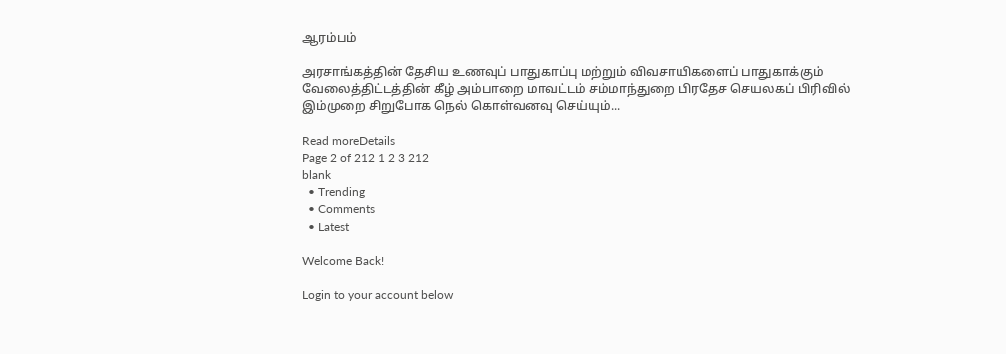ஆரம்பம்

அரசாங்கத்தின் தேசிய உணவுப் பாதுகாப்பு மற்றும் விவசாயிகளைப் பாதுகாக்கும் வேலைத்திட்டத்தின் கீழ் அம்பாறை மாவட்டம் சம்மாந்துறை பிரதேச செயலகப் பிரிவில் இம்முறை சிறுபோக நெல் கொள்வனவு செய்யும்...

Read moreDetails
Page 2 of 212 1 2 3 212
blank
  • Trending
  • Comments
  • Latest

Welcome Back!

Login to your account below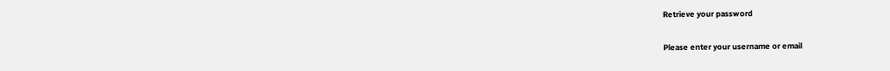Retrieve your password

Please enter your username or email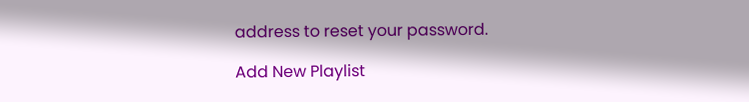address to reset your password.

Add New Playlist